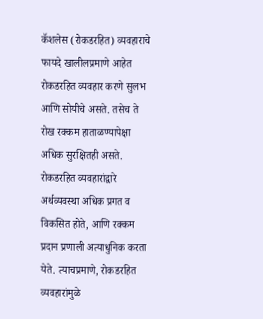कॅशलेस (रोकडरहित) व्यवहाराचे फायदे खालीलप्रमाणे आहेत रोकडरहित व्यवहार करणे सुलभ आणि सोयीचे असते. तसेच ते रोख रक्कम हाताळण्यापेक्षा अधिक सुरक्षितही असते. रोकडरहित व्यवहारांद्वारे अर्थव्यवस्था अधिक प्रगत व विकसित होते, आणि रक्कम प्रदान प्रणाली अत्याधुनिक करता येते. त्याचप्रमाणे, रोकडरहित व्यवहारांमुळे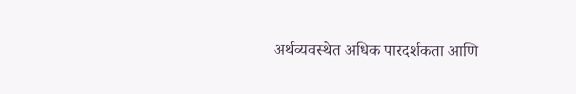अर्थव्यवस्थेत अधिक पारदर्शकता आणि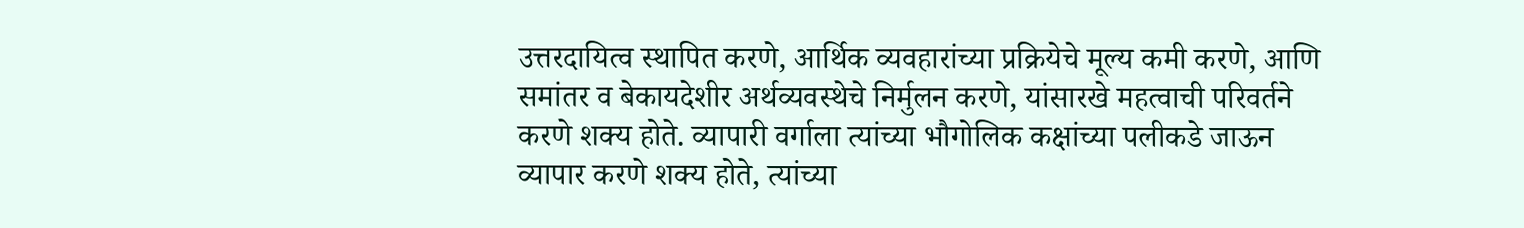उत्तरदायित्व स्थापित करणे, आर्थिक व्यवहारांच्या प्रक्रियेचे मूल्य कमी करणे, आणि समांतर व बेकायदेशीर अर्थव्यवस्थेचे निर्मुलन करणे, यांसारखे महत्वाची परिवर्तने करणे शक्य होते. व्यापारी वर्गाला त्यांच्या भौगोलिक कक्षांच्या पलीकडे जाऊन व्यापार करणे शक्य होते, त्यांच्या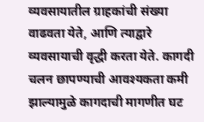व्यवसायातील ग्राहकांची संख्या वाढवता येते, आणि त्याद्वारे व्यवसायाची वृद्धी करता येते. कागदी चलन छापण्याची आवश्यकता कमी झाल्यामुळे कागदाची मागणीत घट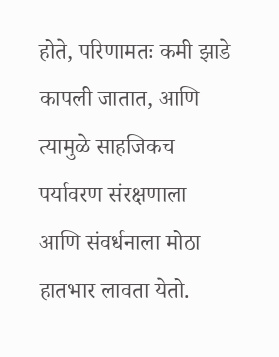होते, परिणामतः कमी झाडे कापली जातात, आणि त्यामुळे साहजिकच पर्यावरण संरक्षणाला आणि संवर्धनाला मोठा हातभार लावता येतो.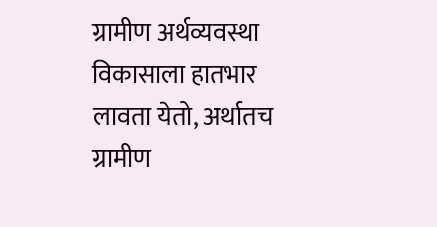ग्रामीण अर्थव्यवस्था विकासाला हातभार लावता येतो, अर्थातच ग्रामीण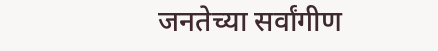जनतेच्या सर्वांगीण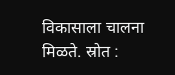विकासाला चालना मिळते. स्रोत :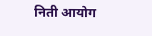निती आयोग